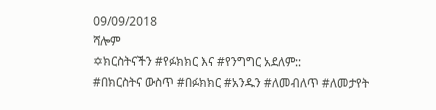09/09/2018
ሻሎም
✡ክርስትናችን #የፉክክር እና #የንግግር አደለም::
#በክርስትና ውስጥ #በፉክክር #አንዱን #ለመብለጥ #ለመታየት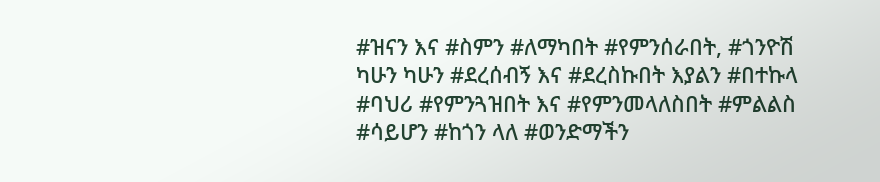#ዝናን እና #ስምን #ለማካበት #የምንሰራበት, #ጎንዮሽ ካሁን ካሁን #ደረሰብኝ እና #ደረስኩበት እያልን #በተኩላ #ባህሪ #የምንጓዝበት እና #የምንመላለስበት #ምልልስ #ሳይሆን #ከጎን ላለ #ወንድማችን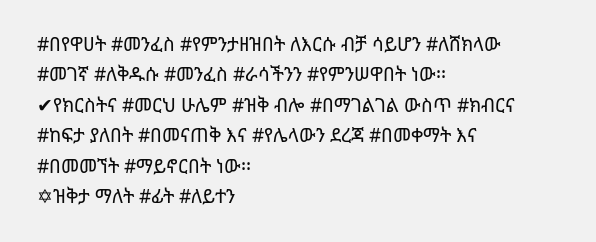#በየዋሀት #መንፈስ #የምንታዘዝበት ለእርሱ ብቻ ሳይሆን #ለሸክላው #መገኛ #ለቅዱሱ #መንፈስ #ራሳችንን #የምንሠዋበት ነው፡፡
✔የክርስትና #መርህ ሁሌም #ዝቅ ብሎ #በማገልገል ውስጥ #ክብርና #ከፍታ ያለበት #በመናጠቅ እና #የሌላውን ደረጃ #በመቀማት እና #በመመኘት #ማይኖርበት ነው፡፡
✡ዝቅታ ማለት #ፊት #ለይተን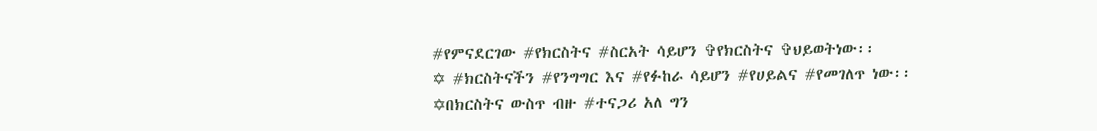#የምናደርገው #የክርስትና #ስርአት ሳይሆን ✞የክርስትና ✞ህይወትነው፡፡
✡ #ክርስትናችን #የንግግር እና #የፉከራ ሳይሆን #የሀይልና #የመገለጥ ነው፡፡
✡በክርስትና ውስጥ ብዙ #ተናጋሪ አለ ግን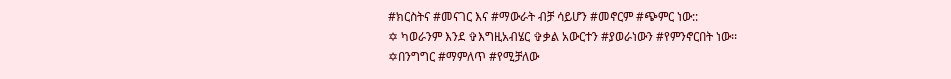#ክርስትና #መናገር እና #ማውራት ብቻ ሳይሆን #መኖርም #ጭምር ነው::
✡ ካወራንም እንደ ✞እግዚአብሄር ✞ቃል አውርተን #ያወራነውን #የምንኖርበት ነው፡፡
✡በንግግር #ማምለጥ #የሚቻለው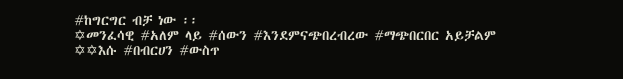#ከግርግር ብቻ ነው ፡፡
✡መንፈሳዊ #አለም ላይ #ሰውን #እንደምናጭበረብረው #ማጭበርበር አይቻልም
✡✡እሱ #በብርሀን #ውስጥ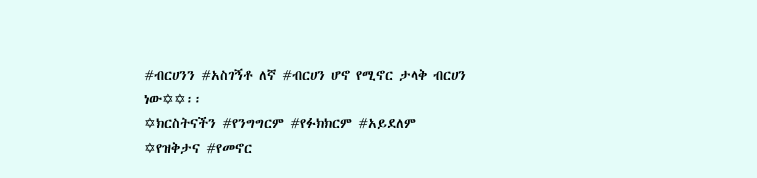#ብርሀንን #አስገኝቶ ለኛ #ብርሀን ሆኖ የሚኖር ታላቅ ብርሀን ነው✡✡፡፡
✡ክርስትናችን #የንግግርም #የፉክክርም #አይደለም
✡የዝቅታና #የመኖር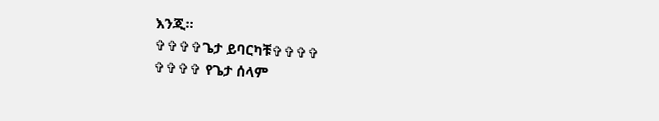እንጂ፡፡
✞✞✞✞ጌታ ይባርካቹ✞✞✞✞
✞✞✞✞ የጌታ ሰላም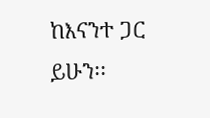ከእናንተ ጋር ይሁን፡፡